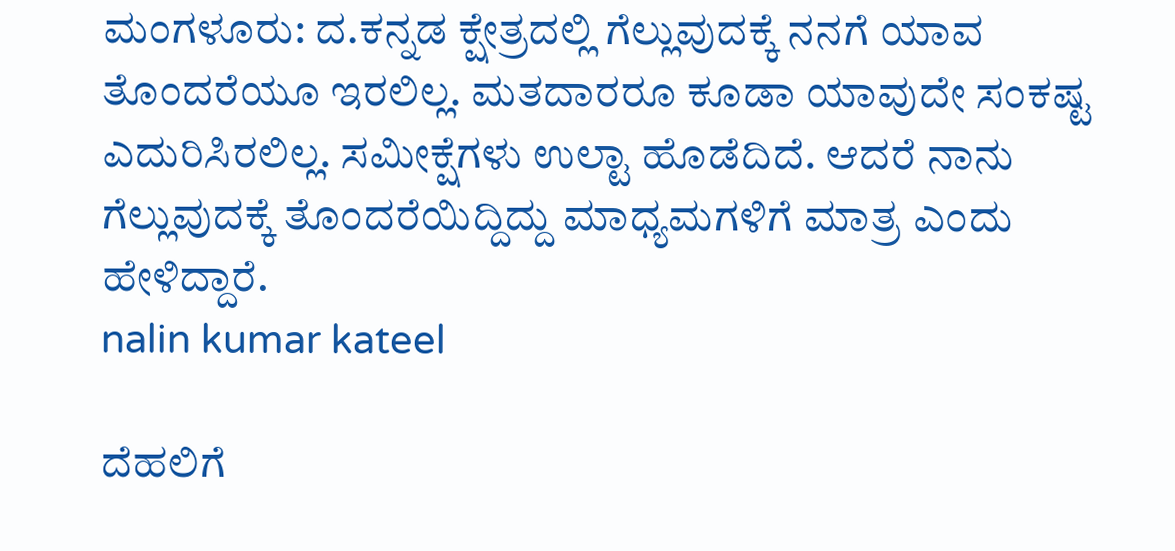ಮಂಗಳೂರು: ದ.ಕನ್ನಡ ಕ್ಷೇತ್ರದಲ್ಲಿ ಗೆಲ್ಲುವುದಕ್ಕೆ ನನಗೆ ಯಾವ ತೊಂದರೆಯೂ ಇರಲಿಲ್ಲ. ಮತದಾರರೂ ಕೂಡಾ ಯಾವುದೇ ಸಂಕಷ್ಟ ಎದುರಿಸಿರಲಿಲ್ಲ. ಸಮೀಕ್ಷೆಗಳು ಉಲ್ಟಾ ಹೊಡೆದಿದೆ. ಆದರೆ ನಾನು ಗೆಲ್ಲುವುದಕ್ಕೆ ತೊಂದರೆಯಿದ್ದಿದ್ದು ಮಾಧ್ಯಮಗಳಿಗೆ ಮಾತ್ರ ಎಂದು ಹೇಳಿದ್ದಾರೆ.
nalin kumar kateel

ದೆಹಲಿಗೆ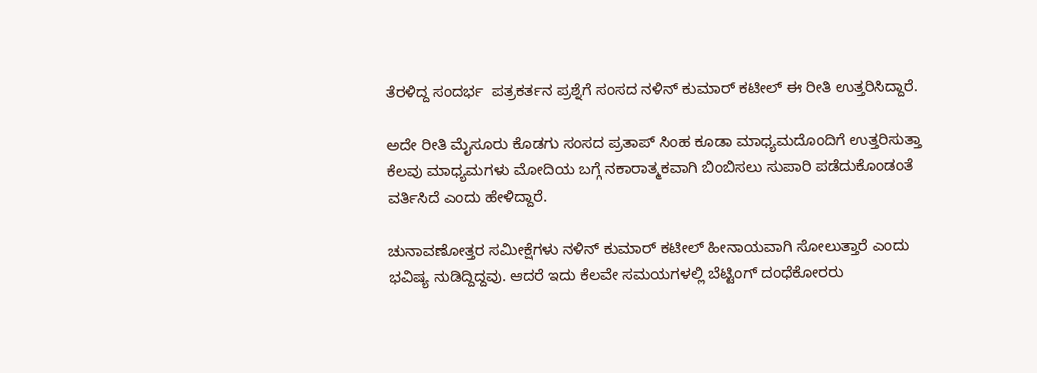ತೆರಳಿದ್ದ ಸಂದರ್ಭ  ಪತ್ರಕರ್ತನ ಪ್ರಶ್ನೆಗೆ ಸಂಸದ ನಳಿನ್ ಕುಮಾರ್ ಕಟೀಲ್ ಈ ರೀತಿ ಉತ್ತರಿಸಿದ್ದಾರೆ.

ಅದೇ ರೀತಿ ಮೈಸೂರು ಕೊಡಗು ಸಂಸದ ಪ್ರತಾಪ್ ಸಿಂಹ ಕೂಡಾ ಮಾಧ್ಯಮದೊಂದಿಗೆ ಉತ್ತರಿಸುತ್ತಾ ಕೆಲವು ಮಾಧ್ಯಮಗಳು ಮೋದಿಯ ಬಗ್ಗೆ ನಕಾರಾತ್ಮಕವಾಗಿ ಬಿಂಬಿಸಲು ಸುಪಾರಿ ಪಡೆದುಕೊಂಡಂತೆ ವರ್ತಿಸಿದೆ ಎಂದು ಹೇಳಿದ್ದಾರೆ.

ಚುನಾವಣೋತ್ತರ ಸಮೀಕ್ಷೆಗಳು ನಳಿನ್ ಕುಮಾರ್ ಕಟೀಲ್ ಹೀನಾಯವಾಗಿ ಸೋಲುತ್ತಾರೆ ಎಂದು ಭವಿಷ್ಯ ನುಡಿದ್ದಿದ್ದವು. ಆದರೆ ಇದು ಕೆಲವೇ ಸಮಯಗಳಲ್ಲಿ ಬೆಟ್ಟಿಂಗ್ ದಂಧೆಕೋರರು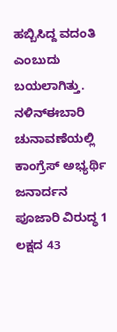ಹಬ್ಬಿಸಿದ್ದ ವದಂತಿ ಎಂಬುದು ಬಯಲಾಗಿತ್ತು. ನಳಿನ್ಈಬಾರಿ ಚುನಾವಣೆಯಲ್ಲಿ ಕಾಂಗ್ರೆಸ್ ಅಭ್ಯರ್ಥಿ ಜನಾರ್ದನ ಪೂಜಾರಿ ವಿರುದ್ಧ 1 ಲಕ್ಷದ 43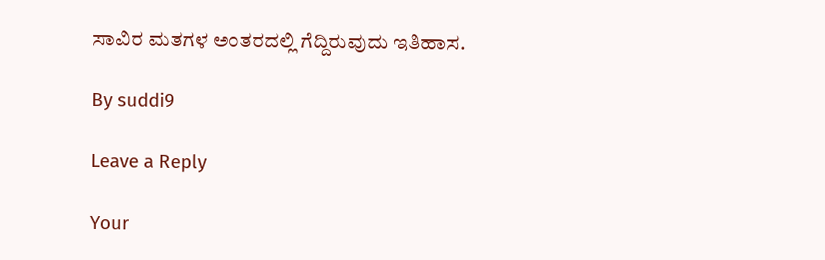ಸಾವಿರ ಮತಗಳ ಅಂತರದಲ್ಲಿ ಗೆದ್ದಿರುವುದು ಇತಿಹಾಸ.

By suddi9

Leave a Reply

Your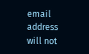email address will not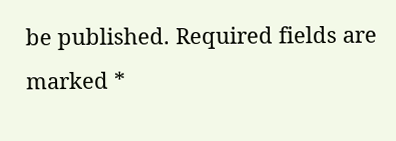be published. Required fields are marked *